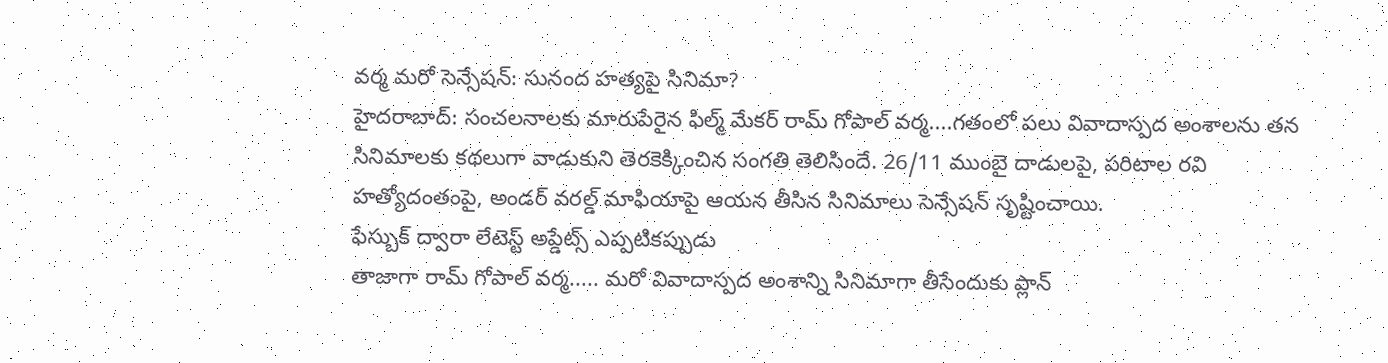వర్మ మరో సెన్సేషన్: సునంద హత్యపై సినిమా?
హైదరాబాద్: సంచలనాలకు మారుపేరైన ఫిల్మ్ మేకర్ రామ్ గోపాల్ వర్మ....గతంలో పలు వివాదాస్పద అంశాలను తన సినిమాలకు కథలుగా వాడుకుని తెరకెక్కించిన సంగతి తెలిసిందే. 26/11 ముంబై దాడులపై, పరిటాల రవి హత్యోదంతంపై, అండర్ వరల్డ్ మాఫియాపై ఆయన తీసిన సినిమాలు సెన్సేషన్ సృష్టించాయి.
ఫేస్బుక్ ద్వారా లేటెస్ట్ అప్డేట్స్ ఎప్పటికప్పుడు
తాజాగా రామ్ గోపాల్ వర్మ..... మరో వివాదాస్పద అంశాన్ని సినిమాగా తీసేందుకు ప్లాన్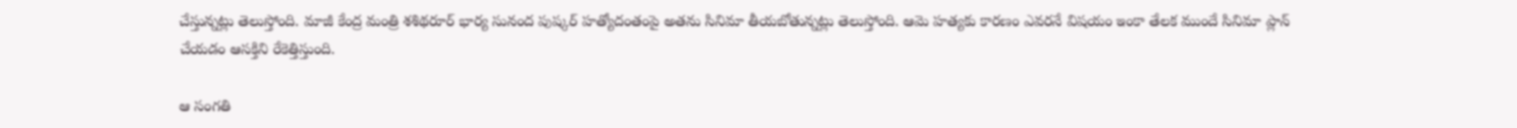చేస్తున్నట్లు తెలుస్తోంది. మాజీ కేంద్ర మంత్రి శశిథరూర్ భార్య సునంద పుష్కర్ హత్యోదంతంపై అతను సినిమా తీయబోతున్నట్లు తెలుస్తోంది. ఆమె హత్యకు కారణం ఎవరనే విషయం ఇంకా తేలక ముందే సినిమా ప్లాన్ చేయడం ఆసక్తిని రేకెత్తిస్తుంది.

ఆ సంగతి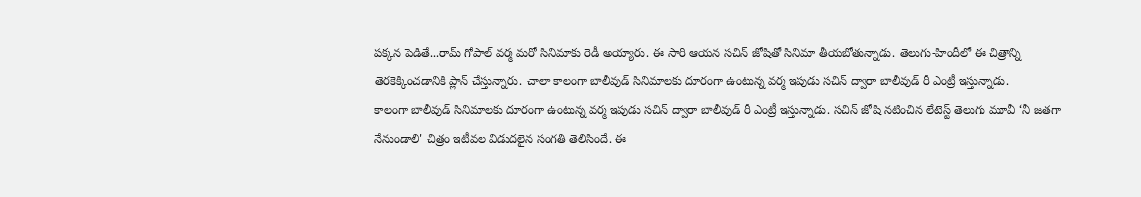పక్కన పెడితే...రామ్ గోపాల్ వర్మ మరో సినిమాకు రెడీ అయ్యారు. ఈ సారి ఆయన సచిన్ జోషితో సినిమా తీయబోతున్నాడు. తెలుగు-హిందీలో ఈ చిత్రాన్ని తెరకెక్కించడానికి ప్లాన్ చేస్తున్నారు. చాలా కాలంగా బాలీవుడ్ సినిమాలకు దూరంగా ఉంటున్న వర్మ ఇపుడు సచిన్ ద్వారా బాలీవుడ్ రీ ఎంట్రీ ఇస్తున్నాడు.
కాలంగా బాలీవుడ్ సినిమాలకు దూరంగా ఉంటున్న వర్మ ఇపుడు సచిన్ ద్వారా బాలీవుడ్ రీ ఎంట్రీ ఇస్తున్నాడు. సచిన్ జోషి నటించిన లేటెస్ట్ తెలుగు మూవీ ‘నీ జతగా నేనుండాలి' చిత్రం ఇటీవల విడుదలైన సంగతి తెలిసిందే. ఈ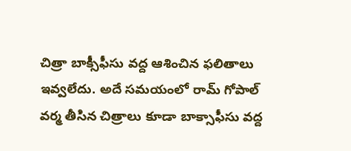చిత్రా బాక్సీఫీసు వద్ద ఆశించిన ఫలితాలు ఇవ్వలేదు. అదే సమయంలో రామ్ గోపాల్ వర్మ తీసిన చిత్రాలు కూడా బాక్సాఫీసు వద్ద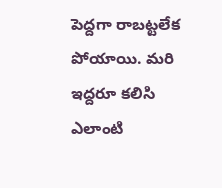పెద్దగా రాబట్టలేక పోయాయి. మరి ఇద్దరూ కలిసి ఎలాంటి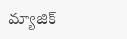మ్యాజిక్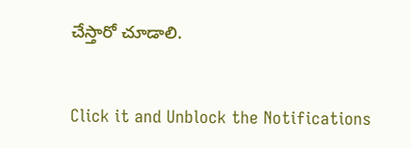చేస్తారో చూడాలి.


Click it and Unblock the Notifications